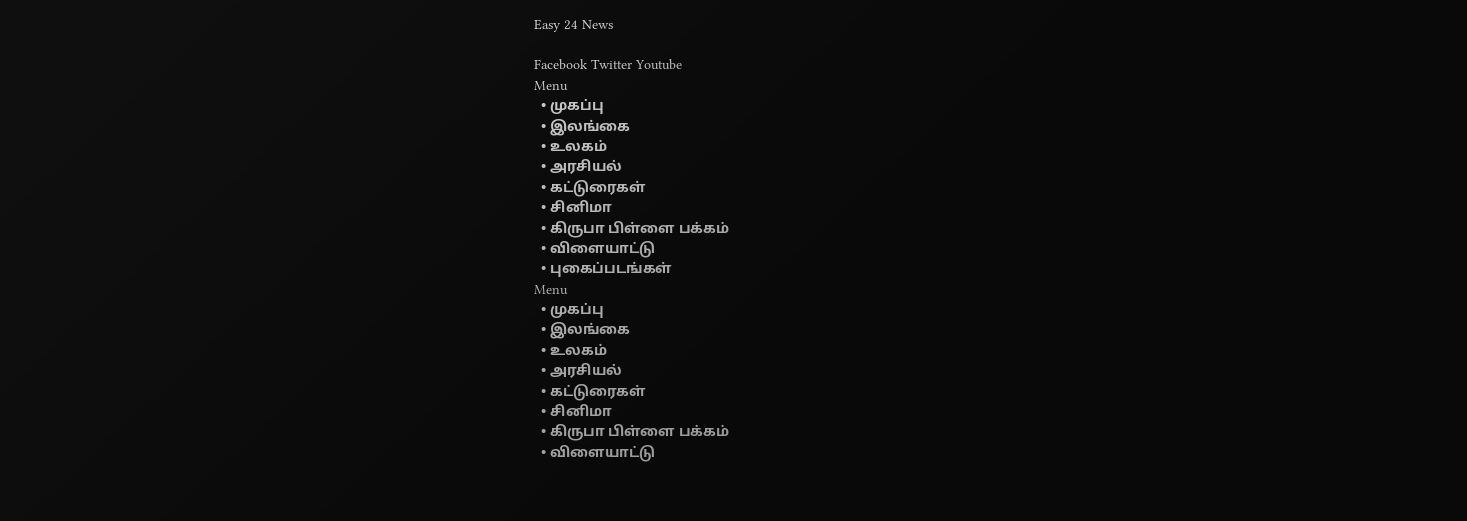Easy 24 News

Facebook Twitter Youtube
Menu
  • முகப்பு
  • இலங்கை
  • உலகம்
  • அரசியல்
  • கட்டுரைகள்
  • சினிமா
  • கிருபா பிள்ளை பக்கம்
  • விளையாட்டு
  • புகைப்படங்கள்
Menu
  • முகப்பு
  • இலங்கை
  • உலகம்
  • அரசியல்
  • கட்டுரைகள்
  • சினிமா
  • கிருபா பிள்ளை பக்கம்
  • விளையாட்டு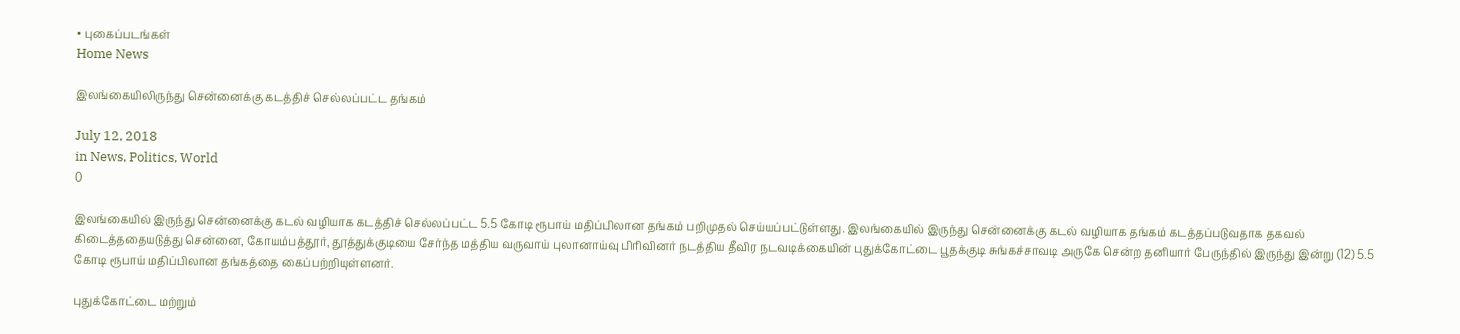• புகைப்படங்கள்
Home News

இலங்கையிலிருந்து சென்னைக்கு கடத்திச் செல்லப்பட்ட தங்கம்

July 12, 2018
in News, Politics, World
0

இலங்கையில் இருந்து சென்னைக்கு கடல் வழியாக கடத்திச் செல்லப்பட்ட 5.5 கோடி ரூபாய் மதிப்பிலான தங்கம் பறிமுதல் செய்யப்பட்டுள்ளது. இலங்கையில் இருந்து சென்னைக்கு கடல் வழியாக தங்கம் கடத்தப்படுவதாக தகவல் கிடைத்ததையடுத்து சென்னை, கோயம்பத்தூர், தூத்துக்குடியை சேர்ந்த மத்திய வருவாய் புலானாய்வு பிரிவினர் நடத்திய தீவிர நடவடிக்கையின் புதுக்கோட்டை பூதக்குடி சுங்கச்சாவடி அருகே சென்ற தனியார் பேருந்தில் இருந்து இன்று (12) 5.5 கோடி ரூபாய் மதிப்பிலான தங்கத்தை கைப்பற்றியுள்ளனர்.

புதுக்கோட்டை மற்றும்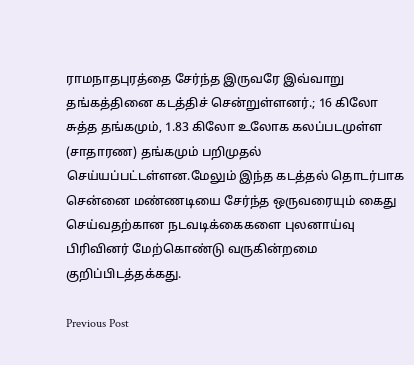ராமநாதபுரத்தை சேர்ந்த இருவரே இவ்வாறு தங்கத்தினை கடத்திச் சென்றுள்ளனர்.; 16 கிலோ சுத்த தங்கமும், 1.83 கிலோ உலோக கலப்படமுள்ள (சாதாரண) தங்கமும் பறிமுதல் செய்யப்பட்டள்ளன.மேலும் இந்த கடத்தல் தொடர்பாக சென்னை மண்ணடியை சேர்ந்த ஒருவரையும் கைது செய்வதற்கான நடவடிக்கைகளை புலனாய்வு பிரிவினர் மேற்கொண்டு வருகின்றமை குறிப்பிடத்தக்கது.

Previous Post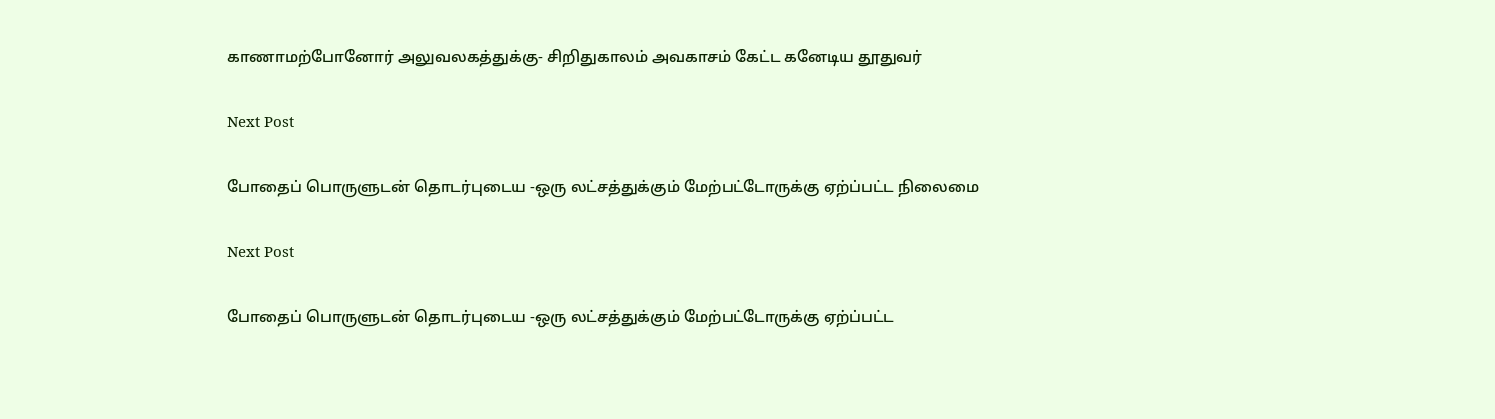காணாமற்போனோர் அலுவலகத்துக்கு- சிறிதுகாலம் அவகாசம் கேட்ட கனேடிய தூதுவர்

Next Post

போதைப் பொருளுடன் தொடர்புடைய -ஒரு லட்சத்துக்கும் மேற்பட்டோருக்கு ஏற்ப்பட்ட நிலைமை

Next Post

போதைப் பொருளுடன் தொடர்புடைய -ஒரு லட்சத்துக்கும் மேற்பட்டோருக்கு ஏற்ப்பட்ட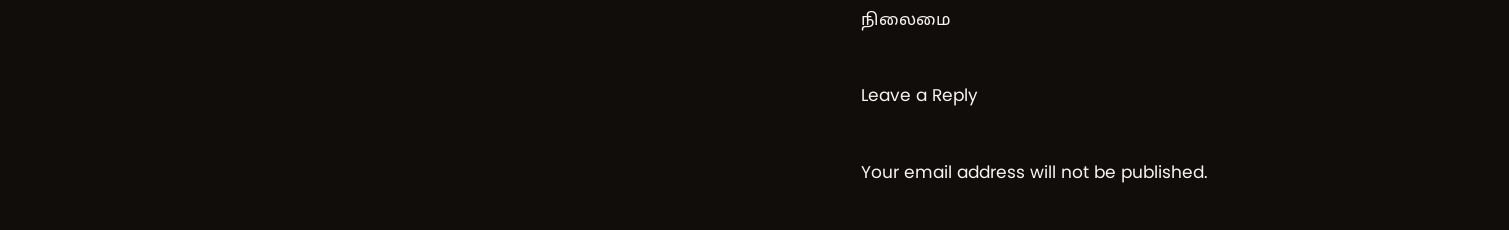நிலைமை

Leave a Reply

Your email address will not be published.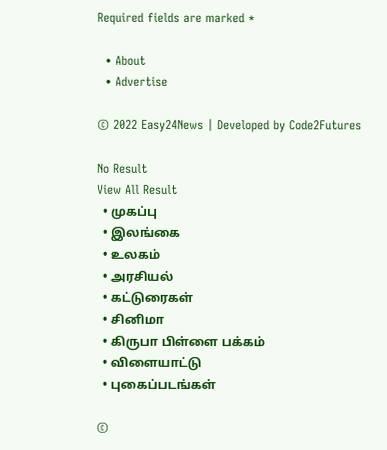Required fields are marked *

  • About
  • Advertise

© 2022 Easy24News | Developed by Code2Futures

No Result
View All Result
  • முகப்பு
  • இலங்கை
  • உலகம்
  • அரசியல்
  • கட்டுரைகள்
  • சினிமா
  • கிருபா பிள்ளை பக்கம்
  • விளையாட்டு
  • புகைப்படங்கள்

©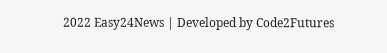2022 Easy24News | Developed by Code2Futures